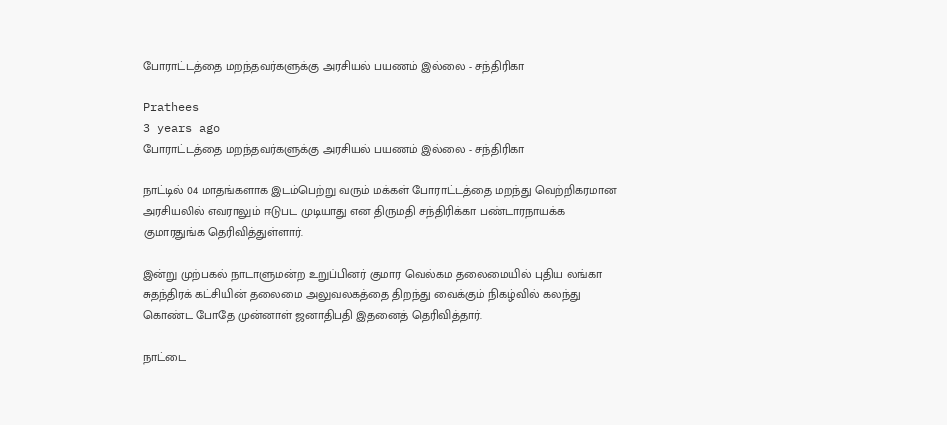போராட்டத்தை மறந்தவர்களுக்கு அரசியல் பயணம் இல்லை - சந்திரிகா

Prathees
3 years ago
போராட்டத்தை மறந்தவர்களுக்கு அரசியல் பயணம் இல்லை - சந்திரிகா

நாட்டில் 04 மாதங்களாக இடம்பெற்று வரும் மக்கள் போராட்டத்தை மறந்து வெற்றிகரமான அரசியலில் எவராலும் ஈடுபட முடியாது என திருமதி சந்திரிக்கா பண்டாரநாயக்க குமாரதுங்க தெரிவித்துள்ளார்.

இன்று முற்பகல் நாடாளுமன்ற உறுப்பினர் குமார வெல்கம தலைமையில் புதிய லங்கா சுதந்திரக் கட்சியின் தலைமை அலுவலகத்தை திறந்து வைக்கும் நிகழ்வில் கலந்து கொண்ட போதே முன்னாள் ஜனாதிபதி இதனைத் தெரிவித்தார்.

நாட்டை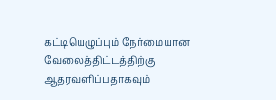கட்டியெழுப்பும் நேர்மையான வேலைத்திட்டத்திற்கு ஆதரவளிப்பதாகவும்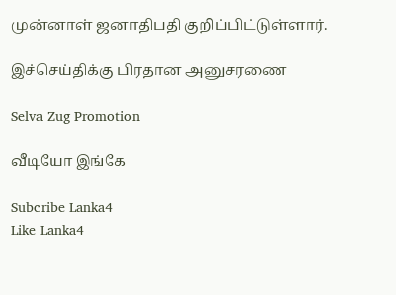முன்னாள் ஜனாதிபதி குறிப்பிட்டுள்ளார்.

இச்செய்திக்கு பிரதான அனுசரணை

Selva Zug Promotion

வீடியோ இங்கே

Subcribe Lanka4
Like Lanka4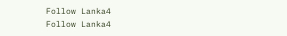Follow Lanka4
Follow Lanka4